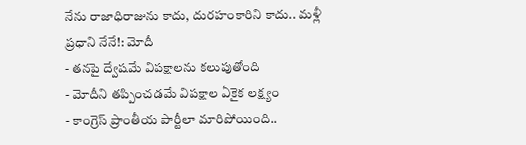నేను రాజాధిరాజును కాదు, దురహంకారిని కాదు.. మళ్లీ ప్రధాని నేనే!: మోదీ
- తనపై ద్వేషమే విపక్షాలను కలుపుతోంది
- మోదీని తప్పించడమే విపక్షాల ఏకైక లక్ష్యం
- కాంగ్రెస్ ప్రాంతీయ పార్టీలా మారిపోయింది..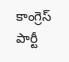కాంగ్రెస్ పార్టీ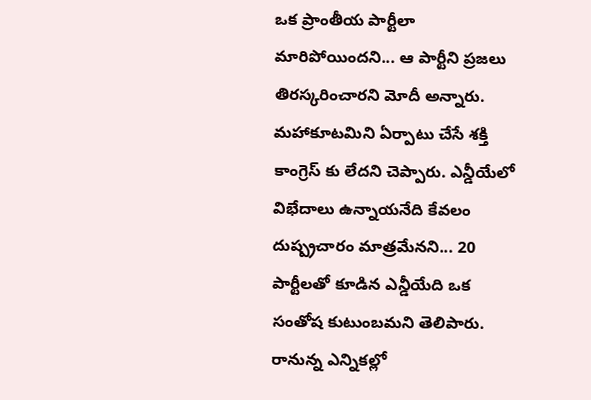ఒక ప్రాంతీయ పార్టీలా మారిపోయిందని... ఆ పార్టీని ప్రజలు తిరస్కరించారని మోదీ అన్నారు. మహాకూటమిని ఏర్పాటు చేసే శక్తి కాంగ్రెస్ కు లేదని చెప్పారు. ఎన్డీయేలో విభేదాలు ఉన్నాయనేది కేవలం దుష్ప్రచారం మాత్రమేనని... 20 పార్టీలతో కూడిన ఎన్డీయేది ఒక సంతోష కుటుంబమని తెలిపారు. రానున్న ఎన్నికల్లో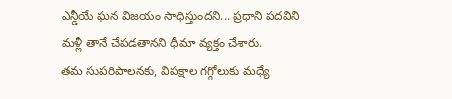ఎన్డీయే ఘన విజయం సాధిస్తుందని... ప్రధాని పదవిని మళ్లీ తానే చేపడతానని ధీమా వ్యక్తం చేశారు.
తమ సుపరిపాలనకు, విపక్షాల గగ్గోలుకు మధ్యే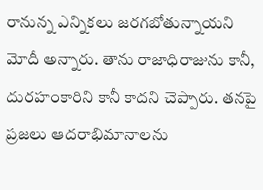రానున్న ఎన్నికలు జరగబోతున్నాయని మోదీ అన్నారు. తాను రాజాధిరాజును కానీ, దురహంకారిని కానీ కాదని చెప్పారు. తనపై ప్రజలు ఆదరాభిమానాలను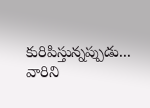కురిపిస్తున్నప్పుడు... వారిని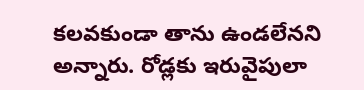కలవకుండా తాను ఉండలేనని అన్నారు. రోడ్లకు ఇరువైపులా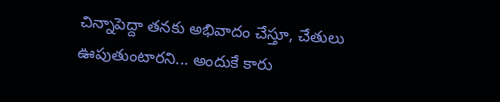చిన్నాపెద్దా తనకు అభివాదం చేస్తూ, చేతులు ఊపుతుంటారని... అందుకే కారు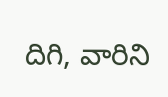దిగి, వారిని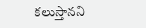కలుస్తానని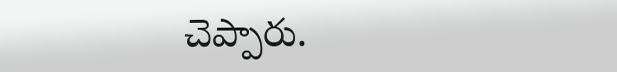చెప్పారు.